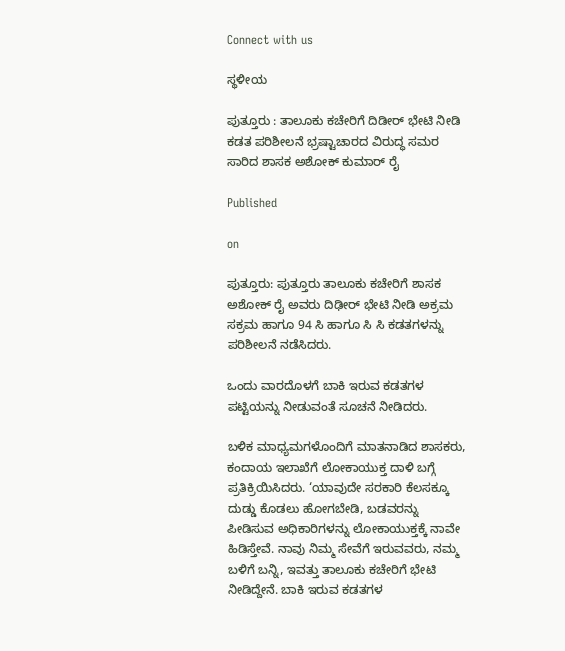Connect with us

ಸ್ಥಳೀಯ

ಪುತ್ತೂರು : ತಾಲೂಕು ಕಚೇರಿಗೆ ದಿಡೀರ್ ಭೇಟಿ ನೀಡಿ ಕಡತ ಪರಿಶೀಲನೆ ಭ್ರಷ್ಟಾಚಾರದ ವಿರುದ್ಧ ಸಮರ ಸಾರಿದ ಶಾಸಕ ಅಶೋಕ್ ಕುಮಾರ್ ರೈ

Published

on

ಪುತ್ತೂರು: ಪುತ್ತೂರು ತಾಲೂಕು ಕಚೇರಿಗೆ ಶಾಸಕ ಅಶೋಕ್ ರೈ ಅವರು ದಿಢೀರ್ ಭೇಟಿ ನೀಡಿ ಅಕ್ರಮ ಸಕ್ರಮ ಹಾಗೂ 94 ಸಿ ಹಾಗೂ ಸಿ ಸಿ ಕಡತಗಳನ್ನು ಪರಿಶೀಲನೆ ನಡೆಸಿದರು.

ಒಂದು ವಾರದೊಳಗೆ ಬಾಕಿ ಇರುವ ಕಡತಗಳ ಪಟ್ಟಿಯನ್ನು ನೀಡುವಂತೆ ಸೂಚನೆ ನೀಡಿದರು.

ಬಳಿಕ ಮಾಧ್ಯಮಗಳೊಂದಿಗೆ ಮಾತನಾಡಿದ ಶಾಸಕರು, ಕಂದಾಯ ಇಲಾಖೆಗೆ‌ ಲೋಕಾಯುಕ್ತ ದಾಳಿ‌‌ ಬಗ್ಗೆ ಪ್ರತಿಕ್ರಿಯಿಸಿದರು. ‘ಯಾವುದೇ ಸರಕಾರಿ ಕೆಲಸಕ್ಕೂ ದುಡ್ಡು ಕೊಡಲು ಹೋಗಬೇಡಿ, ಬಡವರನ್ನು ಪೀಡಿಸುವ ಅಧಿಕಾರಿಗಳನ್ನು ಲೋಕಾಯುಕ್ತಕ್ಕೆ‌ ನಾವೇ ಹಿಡಿಸ್ತೇವೆ. ನಾವು ನಿಮ್ಮ ‌ಸೇವೆಗೆ‌‌ ಇರುವವರು, ನಮ್ಮ ಬಳಿಗೆ ಬನ್ನಿ, ಇವತ್ತು ತಾಲೂಕು ಕಚೇರಿಗೆ ಭೇಟಿ ನೀಡಿದ್ದೇನೆ. ಬಾಕಿ‌‌ ಇರುವ ಕಡತಗಳ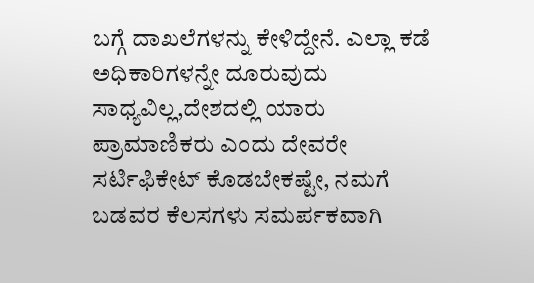ಬಗ್ಗೆ ದಾಖಲೆಗಳನ್ನು ಕೇಳಿದ್ದೇನೆ. ಎಲ್ಲಾ‌ ಕಡೆ ಅಧಿಕಾರಿಗಳನ್ನೇ ದೂರುವುದು ಸಾಧ್ಯವಿಲ್ಲ,ದೇಶದಲ್ಲಿ‌ ಯಾರು ಪ್ರಾಮಾಣಿಕರು ಎಂದು ದೇವರೇ ಸರ್ಟಿಫಿಕೇಟ್ ಕೊಡಬೇಕಷ್ಟೇ, ನಮಗೆ ಬಡವರ ಕೆಲಸಗಳು ಸಮರ್ಪಕವಾಗಿ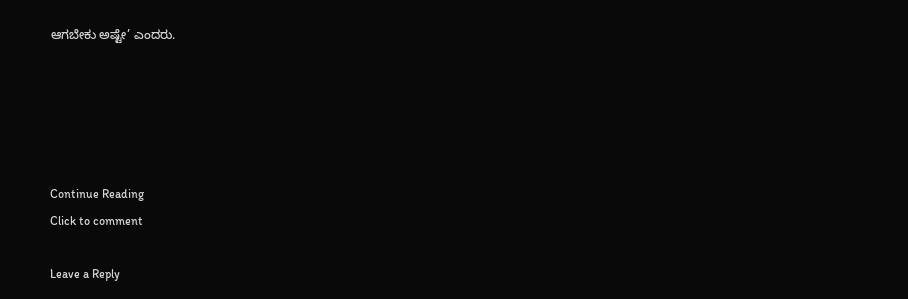ಆಗಬೇಕು ಅಷ್ಟೇ’ ಎಂದರು.





Continue Reading
Click to comment

Leave a Reply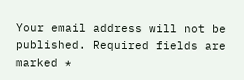Your email address will not be published. Required fields are marked *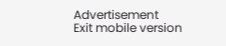Advertisement
Exit mobile version